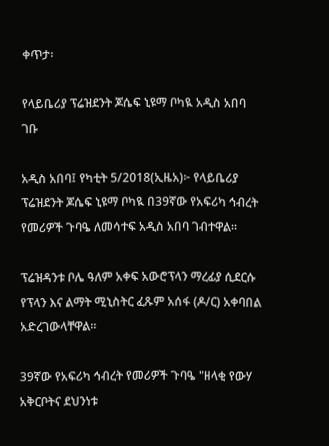ቀጥታ፡

የላይቤሪያ ፕሬዝደንት ጆሴፍ ኒዩማ ቦካዪ አዲስ አበባ ገቡ

አዲስ አበባ፤ የካቲት 5/2018(ኢዜአ)፦ የላይቤሪያ ፕሬዝደንት ጆሴፍ ኒዩማ ቦካዪ በ39ኛው የአፍሪካ ኅብረት የመሪዎች ጉባዔ ለመሳተፍ አዲስ አበባ ገብተዋል።

ፕሬዝዳንቱ ቦሌ ዓለም አቀፍ አውሮፕላን ማረፊያ ሲደርሱ የፕላን እና ልማት ሚኒስትር ፈጹም አሰፋ (ዶ/ር) አቀባበል አድረገውላቸዋል።

39ኛው የአፍሪካ ኅብረት የመሪዎች ጉባዔ "ዘላቂ የውሃ አቅርቦትና ደህንነቱ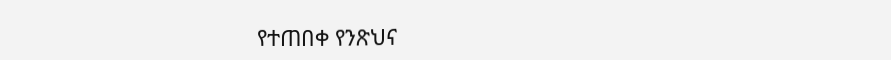የተጠበቀ የንጽህና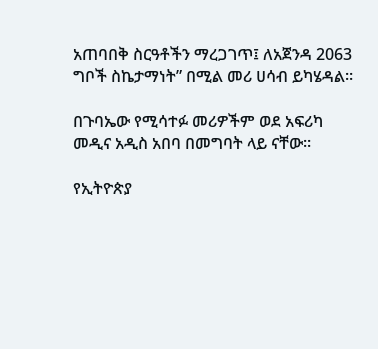አጠባበቅ ስርዓቶችን ማረጋገጥ፤ ለአጀንዳ 2063 ግቦች ስኬታማነት” በሚል መሪ ሀሳብ ይካሄዳል።

በጉባኤው የሚሳተፉ መሪዎችም ወደ አፍሪካ መዲና አዲስ አበባ በመግባት ላይ ናቸው።

የኢትዮጵያ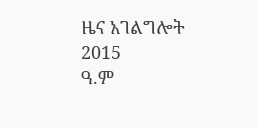ዜና አገልግሎት
2015
ዓ.ም